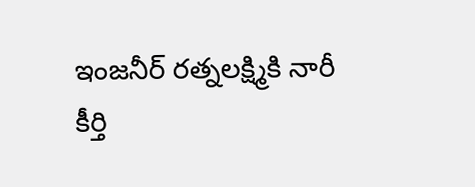ఇంజనీర్ రత్నలక్ష్మికి నారీ కీర్తి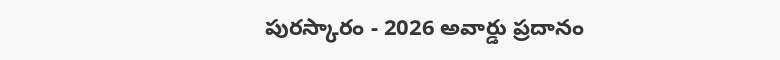పురస్కారం - 2026 అవార్డు ప్రదానం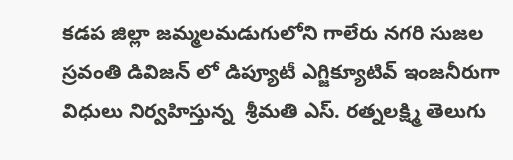కడప జిల్లా జమ్మలమడుగులోని గాలేరు నగరి సుజల స్రవంతి డివిజన్ లో డిప్యూటీ ఎగ్జిక్యూటివ్ ఇంజనీరుగా విధులు నిర్వహిస్తున్న  శ్రీమతి ఎస్. రత్నలక్ష్మి తెలుగు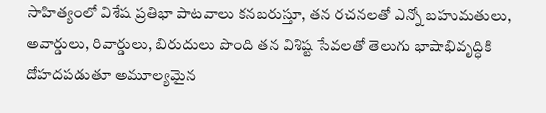సాహిత్యంలో విశేష ప్రతిభా పాటవాలు కనబరుస్తూ, తన రచనలతో ఎన్నో బహుమతులు, అవార్డులు, రివార్డులు, బిరుదులు పొంది తన విశిష్ట సేవలతో తెలుగు భాషాభివృద్ధికి దోహదపడుతూ అమూల్యమైన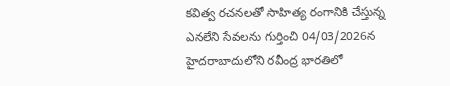కవిత్వ రచనలతో సాహిత్య రంగానికి చేస్తున్న ఎనలేని సేవలను గుర్తించి 04/03/2026న హైదరాబాదులోని రవీంద్ర భారతిలో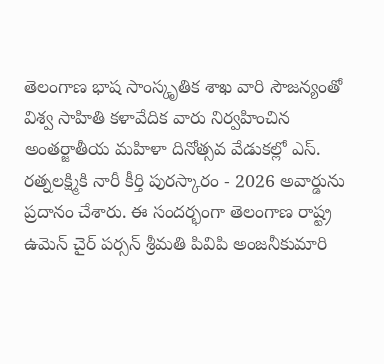తెలంగాణ భాష సాంస్కృతిక శాఖ వారి సౌజన్యంతో విశ్వ సాహితి కళావేదిక వారు నిర్వహించిన అంతర్జాతీయ మహిళా దినోత్సవ వేడుకల్లో ఎస్. రత్నలక్ష్మికి నారీ కీర్తి పురస్కారం - 2026 అవార్డును ప్రదానం చేశారు. ఈ సందర్భంగా తెలంగాణ రాష్ట్ర ఉమెన్ చైర్ పర్సన్ శ్రీమతి పివిపి అంజనీకుమారి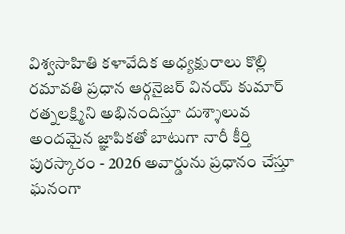విశ్వసాహితి కళావేదిక అధ్యక్షురాలు కొల్లి రమావతి ప్రధాన ఆర్గనైజర్ వినయ్ కుమార్ రత్నలక్ష్మిని అభినందిస్తూ దుశ్శాలువ అందమైన జ్ఞాపికతో బాటుగా నారీ కీర్తి పురస్కారం - 2026 అవార్డును ప్రధానం చేస్తూ ఘనంగా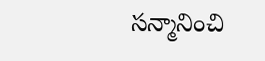సన్మానించి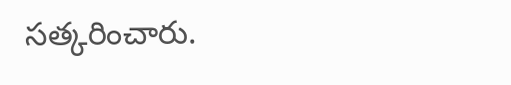సత్కరించారు.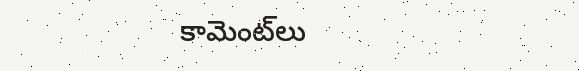కామెంట్‌లు